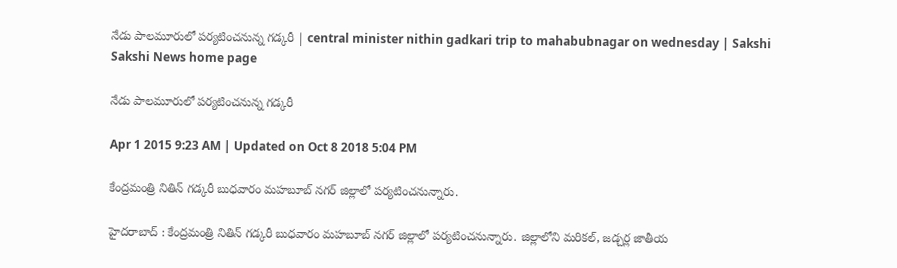నేడు పాలమూరులో పర్యటించనున్న గడ్కరీ | central minister nithin gadkari trip to mahabubnagar on wednesday | Sakshi
Sakshi News home page

నేడు పాలమూరులో పర్యటించనున్న గడ్కరీ

Apr 1 2015 9:23 AM | Updated on Oct 8 2018 5:04 PM

కేంద్రమంత్రి నితిన్ గడ్కరీ బుధవారం మహబూబ్ నగర్ జిల్లాలో పర్యటించనున్నారు.

హైదరాబాద్ : కేంద్రమంత్రి నితిన్ గడ్కరీ బుధవారం మహబూబ్ నగర్ జిల్లాలో పర్యటించనున్నారు. జిల్లాలోని మరికల్, జడ్చర్ల జాతీయ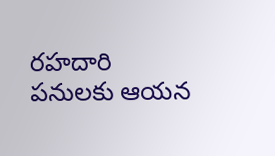రహదారి పనులకు ఆయన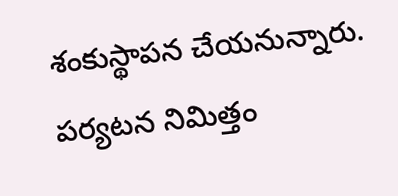శంకుస్థాపన చేయనున్నారు. పర్యటన నిమిత్తం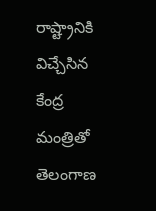రాష్ట్రానికి విచ్చేసిన కేంద్ర మంత్రితో తెలంగాణ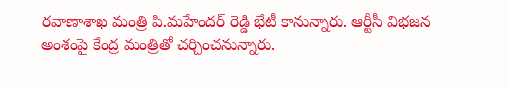రవాణాశాఖ మంత్రి పి.మహేందర్ రెడ్డి భేటీ కానున్నారు. ఆర్టీసీ విభజన అంశంపై కేంద్ర మంత్రితో చర్చించనున్నారు.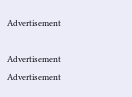Advertisement

Advertisement
Advertisement